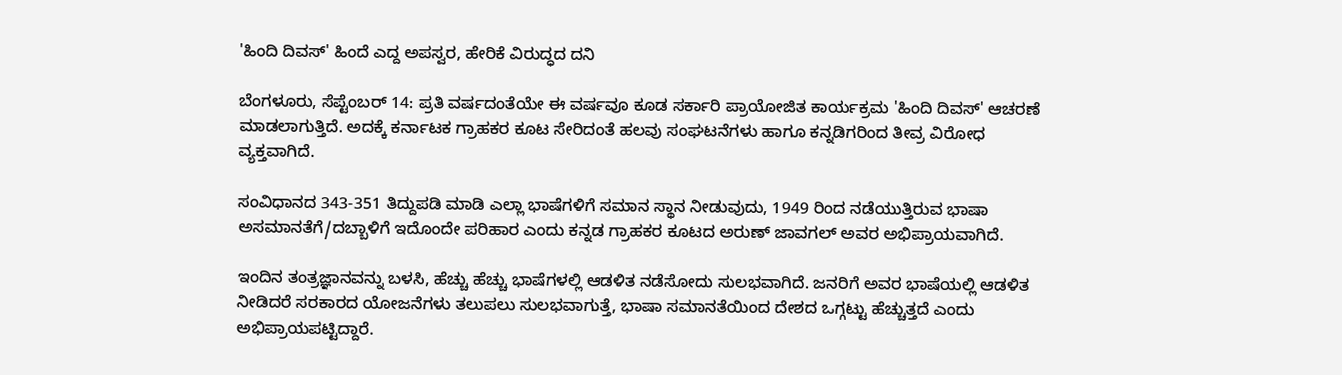'ಹಿಂದಿ ದಿವಸ್' ಹಿಂದೆ ಎದ್ದ ಅಪಸ್ವರ, ಹೇರಿಕೆ ವಿರುದ್ಧದ ದನಿ

ಬೆಂಗಳೂರು, ಸೆಪ್ಟೆಂಬರ್ 14: ಪ್ರತಿ ವರ್ಷದಂತೆಯೇ ಈ ವರ್ಷವೂ ಕೂಡ ಸರ್ಕಾರಿ ಪ್ರಾಯೋಜಿತ ಕಾರ್ಯಕ್ರಮ 'ಹಿಂದಿ ದಿವಸ್' ಆಚರಣೆ ಮಾಡಲಾಗುತ್ತಿದೆ. ಅದಕ್ಕೆ ಕರ್ನಾಟಕ ಗ್ರಾಹಕರ ಕೂಟ ಸೇರಿದಂತೆ ಹಲವು ಸಂಘಟನೆಗಳು ಹಾಗೂ ಕನ್ನಡಿಗರಿಂದ ತೀವ್ರ ವಿರೋಧ ವ್ಯಕ್ತವಾಗಿದೆ.

ಸಂವಿಧಾನದ 343-351 ತಿದ್ದುಪಡಿ ಮಾಡಿ ಎಲ್ಲಾ ಭಾಷೆಗಳಿಗೆ ಸಮಾನ ಸ್ಥಾನ ನೀಡುವುದು, 1949 ರಿಂದ ನಡೆಯುತ್ತಿರುವ ಭಾಷಾ ಅಸಮಾನತೆಗೆ/ದಬ್ಬಾಳಿಗೆ ಇದೊಂದೇ ಪರಿಹಾರ ಎಂದು ಕನ್ನಡ ಗ್ರಾಹಕರ ಕೂಟದ ಅರುಣ್ ಜಾವಗಲ್ ಅವರ ಅಭಿಪ್ರಾಯವಾಗಿದೆ.

ಇಂದಿನ ತಂತ್ರಜ್ಞಾನವನ್ನು ಬಳಸಿ, ಹೆಚ್ಚು ಹೆಚ್ಚು ಭಾಷೆಗಳಲ್ಲಿ ಆಡಳಿತ ನಡೆಸೋದು ಸುಲಭವಾಗಿದೆ. ಜನರಿಗೆ ಅವರ ಭಾಷೆಯಲ್ಲಿ ಆಡಳಿತ ನೀಡಿದರೆ ಸರಕಾರದ ಯೋಜನೆಗಳು ತಲುಪಲು ಸುಲಭವಾಗುತ್ತೆ, ಭಾಷಾ ಸಮಾನತೆಯಿಂದ ದೇಶದ ಒಗ್ಗಟ್ಟು ಹೆಚ್ಚುತ್ತದೆ ಎಂದು ಅಭಿಪ್ರಾಯಪಟ್ಟಿದ್ದಾರೆ.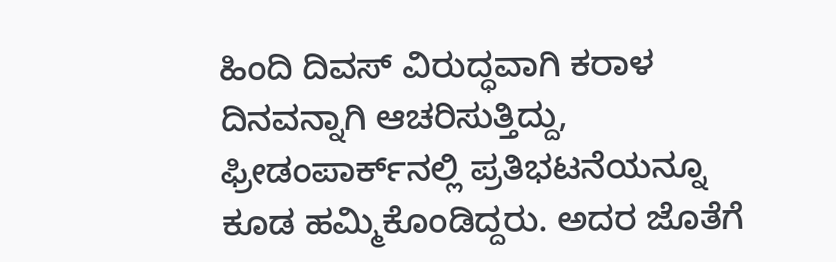ಹಿಂದಿ ದಿವಸ್ ವಿರುದ್ಧವಾಗಿ ಕರಾಳ ದಿನವನ್ನಾಗಿ ಆಚರಿಸುತ್ತಿದ್ದು, ಫ್ರೀಡಂಪಾರ್ಕ್‌ನಲ್ಲಿ ಪ್ರತಿಭಟನೆಯನ್ನೂ ಕೂಡ ಹಮ್ಮಿಕೊಂಡಿದ್ದರು. ಅದರ ಜೊತೆಗೆ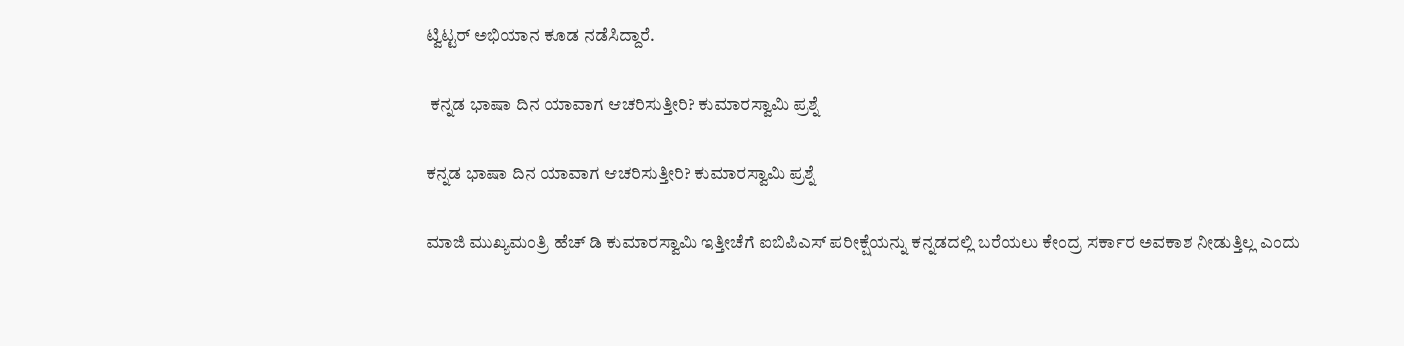ಟ್ವಿಟ್ಟರ್‌ ಅಭಿಯಾನ ಕೂಡ ನಡೆಸಿದ್ದಾರೆ.

 ಕನ್ನಡ ಭಾಷಾ ದಿನ ಯಾವಾಗ ಆಚರಿಸುತ್ತೀರಿ? ಕುಮಾರಸ್ವಾಮಿ ಪ್ರಶ್ನೆ

ಕನ್ನಡ ಭಾಷಾ ದಿನ ಯಾವಾಗ ಆಚರಿಸುತ್ತೀರಿ? ಕುಮಾರಸ್ವಾಮಿ ಪ್ರಶ್ನೆ

ಮಾಜಿ ಮುಖ್ಯಮಂತ್ರಿ ಹೆಚ್ ಡಿ ಕುಮಾರಸ್ವಾಮಿ ಇತ್ತೀಚೆಗೆ ಐಬಿಪಿಎಸ್ ಪರೀಕ್ಷೆಯನ್ನು ಕನ್ನಡದಲ್ಲಿ ಬರೆಯಲು ಕೇಂದ್ರ ಸರ್ಕಾರ ಅವಕಾಶ ನೀಡುತ್ತಿಲ್ಲ ಎಂದು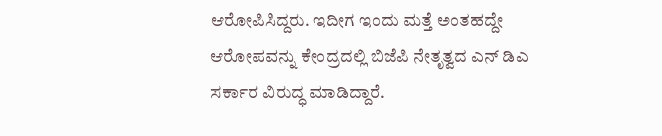ಆರೋಪಿಸಿದ್ದರು. ಇದೀಗ ಇಂದು ಮತ್ತೆ ಅಂತಹದ್ದೇ ಆರೋಪವನ್ನು ಕೇಂದ್ರದಲ್ಲಿ ಬಿಜೆಪಿ ನೇತೃತ್ವದ ಎನ್ ಡಿಎ ಸರ್ಕಾರ ವಿರುದ್ಧ ಮಾಡಿದ್ದಾರೆ.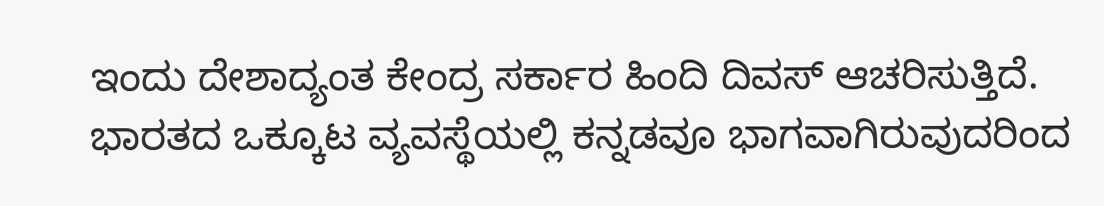ಇಂದು ದೇಶಾದ್ಯಂತ ಕೇಂದ್ರ ಸರ್ಕಾರ ಹಿಂದಿ ದಿವಸ್ ಆಚರಿಸುತ್ತಿದೆ. ಭಾರತದ ಒಕ್ಕೂಟ ವ್ಯವಸ್ಥೆಯಲ್ಲಿ ಕನ್ನಡವೂ ಭಾಗವಾಗಿರುವುದರಿಂದ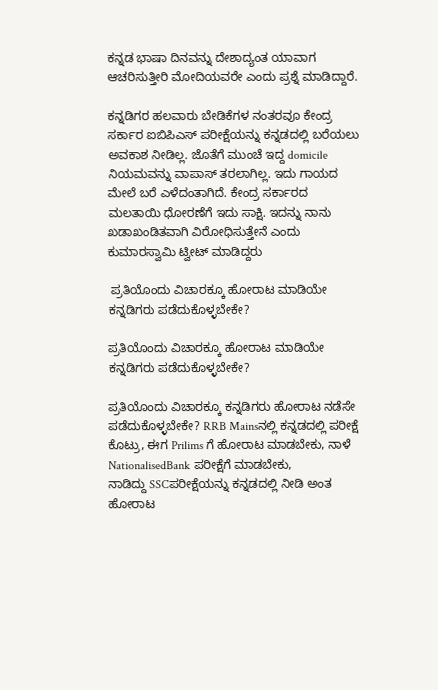ಕನ್ನಡ ಭಾಷಾ ದಿನವನ್ನು ದೇಶಾದ್ಯಂತ ಯಾವಾಗ ಆಚರಿಸುತ್ತೀರಿ ಮೋದಿಯವರೇ ಎಂದು ಪ್ರಶ್ನೆ ಮಾಡಿದ್ದಾರೆ.

ಕನ್ನಡಿಗರ ಹಲವಾರು ಬೇಡಿಕೆಗಳ ನಂತರವೂ ಕೇಂದ್ರ ಸರ್ಕಾರ ಐಬಿಪಿಎಸ್ ಪರೀಕ್ಷೆಯನ್ನು ಕನ್ನಡದಲ್ಲಿ ಬರೆಯಲು ಅವಕಾಶ ನೀಡಿಲ್ಲ. ಜೊತೆಗೆ ಮುಂಚೆ ಇದ್ದ domicile ನಿಯಮವನ್ನು ವಾಪಾಸ್ ತರಲಾಗಿಲ್ಲ. ಇದು ಗಾಯದ ಮೇಲೆ ಬರೆ ಎಳೆದಂತಾಗಿದೆ. ಕೇಂದ್ರ ಸರ್ಕಾರದ ಮಲತಾಯಿ ಧೋರಣೆಗೆ ಇದು ಸಾಕ್ಷಿ. ಇದನ್ನು ನಾನು ಖಡಾಖಂಡಿತವಾಗಿ ವಿರೋಧಿಸುತ್ತೇನೆ ಎಂದು ಕುಮಾರಸ್ವಾಮಿ ಟ್ವೀಟ್ ಮಾಡಿದ್ದರು

 ಪ್ರತಿಯೊಂದು ವಿಚಾರಕ್ಕೂ ಹೋರಾಟ ಮಾಡಿಯೇ ಕನ್ನಡಿಗರು ಪಡೆದುಕೊಳ್ಳಬೇಕೇ?

ಪ್ರತಿಯೊಂದು ವಿಚಾರಕ್ಕೂ ಹೋರಾಟ ಮಾಡಿಯೇ ಕನ್ನಡಿಗರು ಪಡೆದುಕೊಳ್ಳಬೇಕೇ?

ಪ್ರತಿಯೊಂದು ವಿಚಾರಕ್ಕೂ ಕನ್ನಡಿಗರು ಹೋರಾಟ ನಡೆಸೇ ಪಡೆದುಕೊಳ್ಳಬೇಕೇ? RRB Mainsನಲ್ಲಿ ಕನ್ನಡದಲ್ಲಿ ಪರೀಕ್ಷೆ ಕೊಟ್ರು, ಈಗ Prilims ಗೆ ಹೋರಾಟ ಮಾಡಬೇಕು, ನಾಳೆ NationalisedBank ಪರೀಕ್ಷೆಗೆ ಮಾಡಬೇಕು, ನಾಡಿದ್ದು ‌SSCಪರೀಕ್ಷೆಯನ್ನು ಕನ್ನಡದಲ್ಲಿ ನೀಡಿ ಅಂತ ಹೋರಾಟ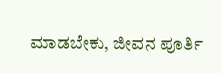ಮಾಡಬೇಕು, ಜೀವನ ಪೂರ್ತಿ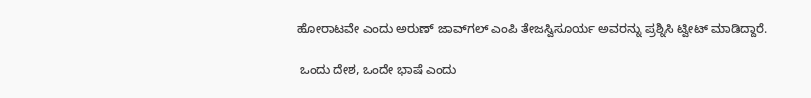ಹೋರಾಟವೇ ಎಂದು ಅರುಣ್ ಜಾವ್‌ಗಲ್ ಎಂಪಿ ತೇಜಸ್ವಿಸೂರ್ಯ ಅವರನ್ನು ಪ್ರಶ್ನಿಸಿ ಟ್ವೀಟ್ ಮಾಡಿದ್ದಾರೆ.

 ಒಂದು ದೇಶ, ಒಂದೇ ಭಾಷೆ ಎಂದು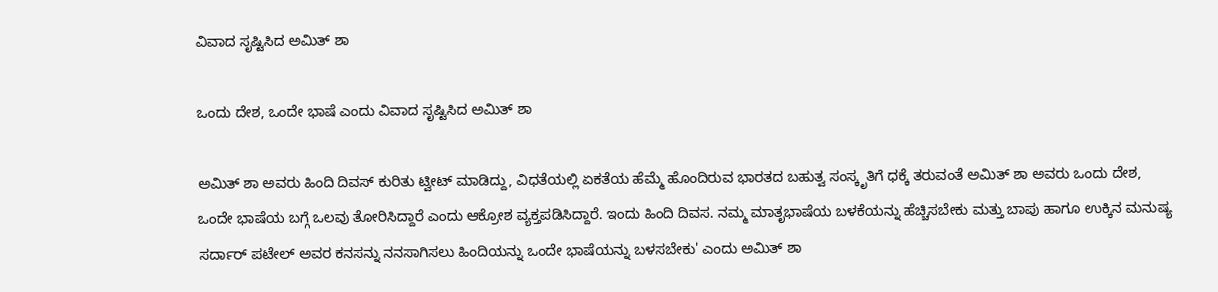ವಿವಾದ ಸೃಷ್ಟಿಸಿದ ಅಮಿತ್ ಶಾ

ಒಂದು ದೇಶ, ಒಂದೇ ಭಾಷೆ ಎಂದು ವಿವಾದ ಸೃಷ್ಟಿಸಿದ ಅಮಿತ್ ಶಾ

ಅಮಿತ್ ಶಾ ಅವರು ಹಿಂದಿ ದಿವಸ್ ಕುರಿತು ಟ್ವೀಟ್ ಮಾಡಿದ್ದು, ವಿಧತೆಯಲ್ಲಿ ಏಕತೆಯ ಹೆಮ್ಮೆ ಹೊಂದಿರುವ ಭಾರತದ ಬಹುತ್ವ ಸಂಸ್ಕೃತಿಗೆ ಧಕ್ಕೆ ತರುವಂತೆ ಅಮಿತ್ ಶಾ ಅವರು ಒಂದು ದೇಶ, ಒಂದೇ ಭಾಷೆಯ ಬಗ್ಗೆ ಒಲವು ತೋರಿಸಿದ್ದಾರೆ ಎಂದು ಆಕ್ರೋಶ ವ್ಯಕ್ತಪಡಿಸಿದ್ದಾರೆ. ಇಂದು ಹಿಂದಿ ದಿವಸ. ನಮ್ಮ ಮಾತೃಭಾಷೆಯ ಬಳಕೆಯನ್ನು ಹೆಚ್ಚಿಸಬೇಕು ಮತ್ತು ಬಾಪು ಹಾಗೂ ಉಕ್ಕಿನ ಮನುಷ್ಯ ಸರ್ದಾರ್ ಪಟೇಲ್ ಅವರ ಕನಸನ್ನು ನನಸಾಗಿಸಲು ಹಿಂದಿಯನ್ನು ಒಂದೇ ಭಾಷೆಯನ್ನು ಬಳಸಬೇಕು' ಎಂದು ಅಮಿತ್ ಶಾ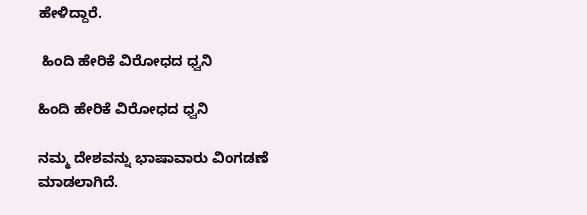ಹೇಳಿದ್ದಾರೆ.

 ಹಿಂದಿ ಹೇರಿಕೆ ವಿರೋಧದ ಧ್ವನಿ

ಹಿಂದಿ ಹೇರಿಕೆ ವಿರೋಧದ ಧ್ವನಿ

ನಮ್ಮ ದೇಶವನ್ನು ಭಾಷಾವಾರು ವಿಂಗಡಣೆ ಮಾಡಲಾಗಿದೆ.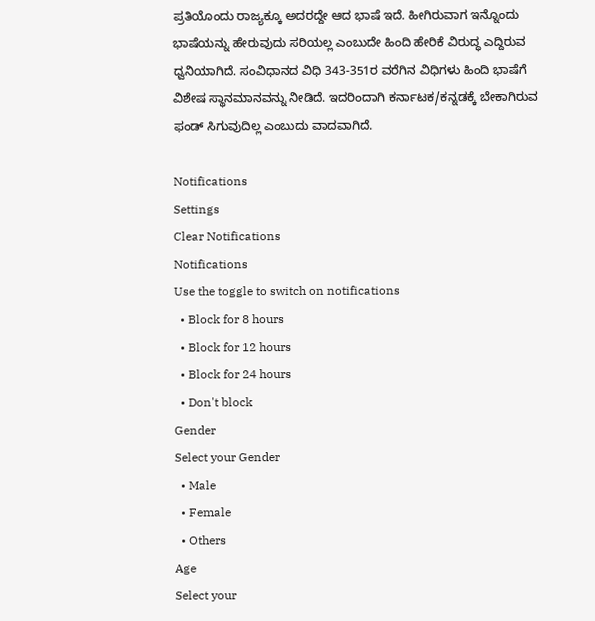ಪ್ರತಿಯೊಂದು ರಾಜ್ಯಕ್ಕೂ ಅದರದ್ದೇ ಆದ ಭಾಷೆ ಇದೆ. ಹೀಗಿರುವಾಗ ಇನ್ನೊಂದು ಭಾಷೆಯನ್ನು ಹೇರುವುದು ಸರಿಯಲ್ಲ ಎಂಬುದೇ ಹಿಂದಿ ಹೇರಿಕೆ ವಿರುದ್ಧ ಎದ್ದಿರುವ ಧ್ವನಿಯಾಗಿದೆ. ಸಂವಿಧಾನದ ವಿಧಿ 343-351ರ ವರೆಗಿನ ವಿಧಿಗಳು ಹಿಂದಿ ಭಾಷೆಗೆ ವಿಶೇಷ ಸ್ಥಾನಮಾನವನ್ನು ನೀಡಿದೆ. ಇದರಿಂದಾಗಿ ಕರ್ನಾಟಕ/ಕನ್ನಡಕ್ಕೆ ಬೇಕಾಗಿರುವ ಫಂಡ್ ಸಿಗುವುದಿಲ್ಲ ಎಂಬುದು ವಾದವಾಗಿದೆ.

Notifications
Settings
Clear Notifications
Notifications
Use the toggle to switch on notifications
  • Block for 8 hours
  • Block for 12 hours
  • Block for 24 hours
  • Don't block
Gender
Select your Gender
  • Male
  • Female
  • Others
Age
Select your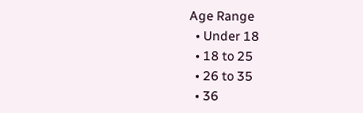Age Range
  • Under 18
  • 18 to 25
  • 26 to 35
  • 36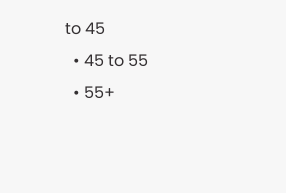to 45
  • 45 to 55
  • 55+